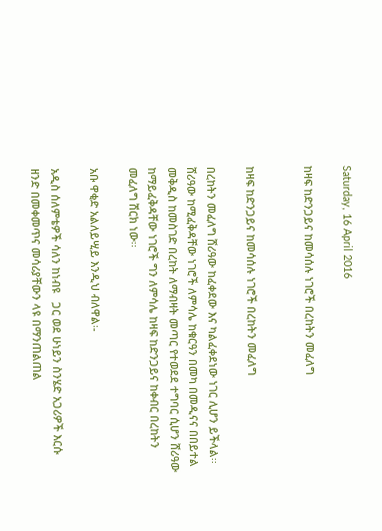Saturday, 16 April 2016

ከዛፍ ከድንጋይና ከመሳሰሉ ነገሮች በረከትን መፈለግ


ከዛፍ ከድንጋይና ከመሳሰሉ ነገሮች በረከትን መፈለግ

በረከትን መፈለግ ሸሪዓው ከፈቀደው እና ካልፈቀደነው ነገር ሊሆን ይችላል፡፡ ሸሪዓው ከሚፈቅዳቸው ነገሮች ለምሳሌ ከቁርዓን በመካ በመዲናና በበይተል መቅዲስ ከመስገድ በረከት ለማብዛት መጣር የተወደደ ተግባር ሲሆን ሸሪዓው ከማይፈቅዳቸው ነገሮች ግን ለምሳሌ ከዛፍ ከድንጋይና ከቀብር በረከትን መፈለግ ሽርክ ነው፡፡

አቡ ዋቂድ አልለይሢይ እንዲህ ብለዋል፡-

አዲስ ሰለምቴዎች ሳለን ከነብዩ   ጋር ወደ ሁነይን ስንሄድ አጋሪዎች እርሱ ዘንድ በመቀመጥና መሳሪያቸውን ላዩ በማንጠልጠል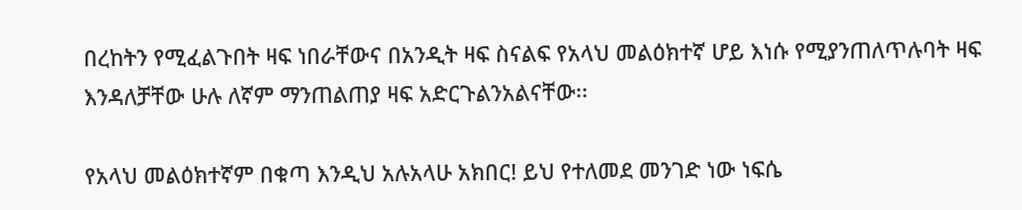በረከትን የሚፈልጉበት ዛፍ ነበራቸውና በአንዲት ዛፍ ስናልፍ የአላህ መልዕክተኛ ሆይ እነሱ የሚያንጠለጥሉባት ዛፍ እንዳለቻቸው ሁሉ ለኛም ማንጠልጠያ ዛፍ አድርጉልንአልናቸው፡፡

የአላህ መልዕክተኛም በቁጣ እንዲህ አሉአላሁ አክበር! ይህ የተለመደ መንገድ ነው ነፍሴ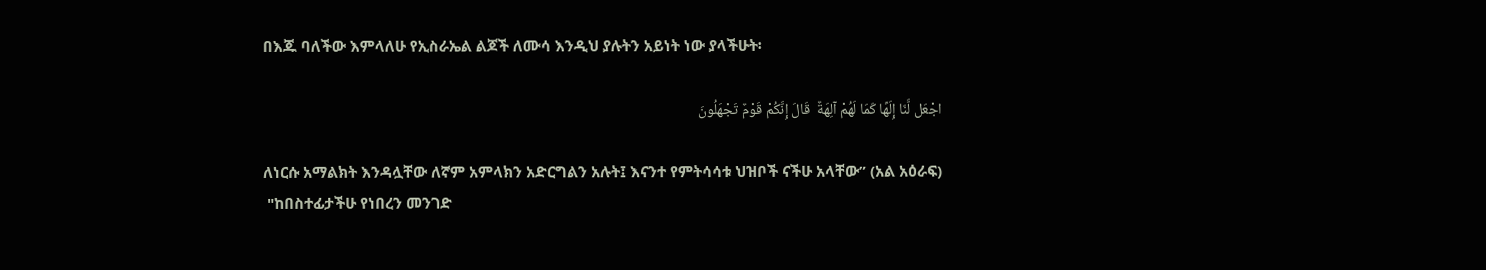በእጁ ባለችው እምላለሁ የኢስራኤል ልጆች ለሙሳ እንዲህ ያሉትን አይነት ነው ያላችሁት፡

اجْعَل لَّنَا إِلَهًا كَمَا لَهُمْ آلِهَةٌ  قَالَ إِنَّكُمْ قَوْمٌ تَجْهَلُونَ

ለነርሱ አማልክት እንዳሏቸው ለኛም አምላክን አድርግልን አሉት፤ እናንተ የምትሳሳቱ ህዝቦች ናችሁ አላቸው” (አል አዕራፍ)
 "ከበስተፊታችሁ የነበረን መንገድ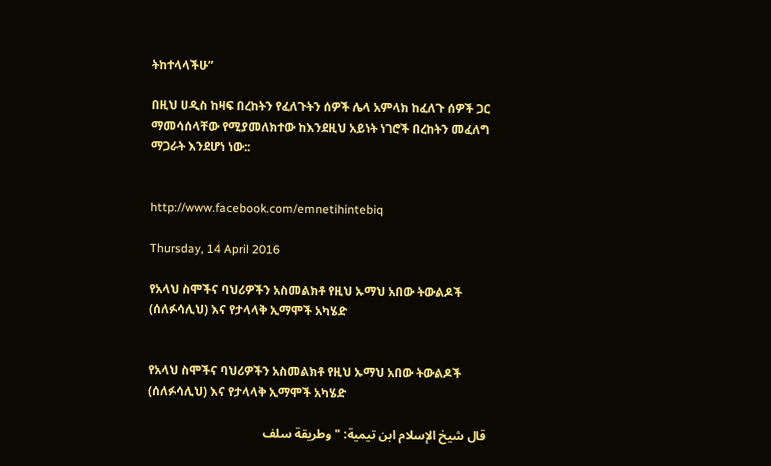ትከተላላችሁ”

በዚህ ሀዲስ ከዛፍ በረከትን የፈለጉትን ሰዎች ሌላ አምላክ ከፈለጉ ሰዎች ጋር ማመሳሰላቸው የሚያመለክተው ከእንደዚህ አይነት ነገሮች በረከትን መፈለግ ማጋራት እንደሆነ ነው::


http://www.facebook.com/emnetihintebiq

Thursday, 14 April 2016

የአላህ ስሞችና ባህሪዎችን አስመልክቶ የዚህ ኡማህ አበው ትውልዶች (ሰለፉሳሊህ) እና የታላላቅ ኢማሞች አካሄድ


የአላህ ስሞችና ባህሪዎችን አስመልክቶ የዚህ ኡማህ አበው ትውልዶች (ሰለፉሳሊህ) እና የታላላቅ ኢማሞች አካሄድ

قال شيخ الإسلام ابن تيمية: "وطريقة سلف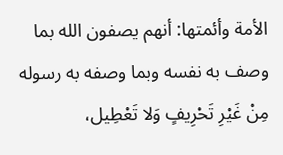الأمة وأئمتها: أنهم يصفون الله بما وصف به نفسه وبما وصفه به رسوله مِنْ غَيْرِ تَحْرِيفٍ وَلا تَعْطِيل،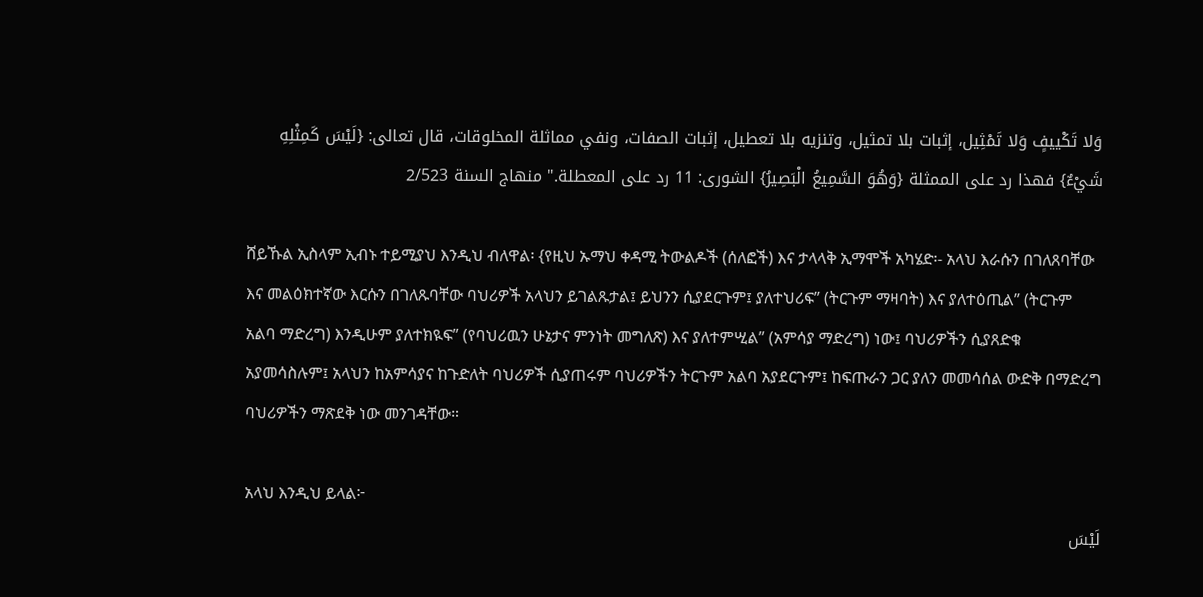وَلا تَكْييفٍ وَلا تَمْثِيل، إثبات بلا تمثيل، وتنزيه بلا تعطيل، إثبات الصفات، ونفي مماثلة المخلوقات، قال تعالى: {لَيْسَ كَمِثْلِهِ شَيْءٌ} فهذا رد على الممثلة {وَهُوَ السَّمِيعُ الْبَصِيرُ} الشورى: 11 رد على المعطلة." منهاج السنة 2/523

ሸይኹል ኢስላም ኢብኑ ተይሚያህ እንዲህ ብለዋል፡ {የዚህ ኡማህ ቀዳሚ ትውልዶች (ሰለፎች) እና ታላላቅ ኢማሞች አካሄድ፡- አላህ እራሱን በገለጸባቸው እና መልዕክተኛው እርሱን በገለጹባቸው ባህሪዎች አላህን ይገልጹታል፤ ይህንን ሲያደርጉም፤ ያለተህሪፍ” (ትርጉም ማዛባት) እና ያለተዕጢል” (ትርጉም አልባ ማድረግ) እንዲሁም ያለተክዪፍ” (የባህሪዉን ሁኔታና ምንነት መግለጽ) እና ያለተምሢል” (አምሳያ ማድረግ) ነው፤ ባህሪዎችን ሲያጸድቁ አያመሳስሉም፤ አላህን ከአምሳያና ከጉድለት ባህሪዎች ሲያጠሩም ባህሪዎችን ትርጉም አልባ አያደርጉም፤ ከፍጡራን ጋር ያለን መመሳሰል ውድቅ በማድረግ ባህሪዎችን ማጽደቅ ነው መንገዳቸው።

አላህ እንዲህ ይላል፦
لَيْسَ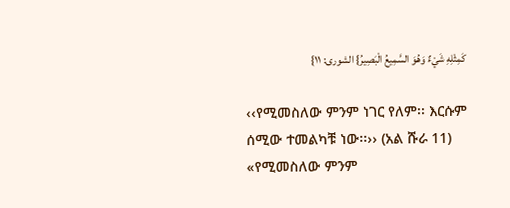كَمِثْلِهِ شَيْءٌ وَهُوَ السَّمِيعُ الْبَصِيرُ} الشورى: ١١}

‹‹የሚመስለው ምንም ነገር የለም፡፡ እርሱም ሰሚው ተመልካቹ ነው፡፡›› (አል ሹራ 11)
«የሚመስለው ምንም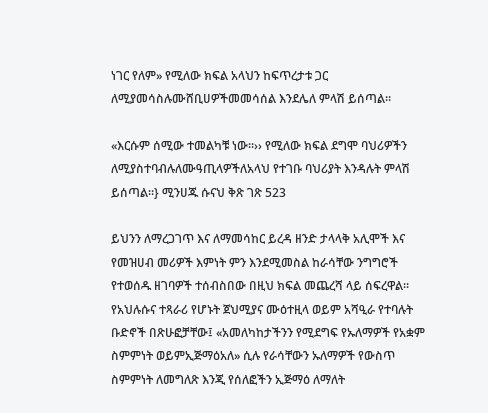ነገር የለም» የሚለው ክፍል አላህን ከፍጥረታቱ ጋር ለሚያመሳስሉሙሸቢሀዎችመመሳሰል እንደሌለ ምላሽ ይሰጣል።

«እርሱም ሰሚው ተመልካቹ ነው፡፡›› የሚለው ክፍል ደግሞ ባህሪዎችን ለሚያስተባብሉለሙዓጢላዎችለአላህ የተገቡ ባህሪያት እንዳሉት ምላሽ ይሰጣል።} ሚንሀጁ ሱናህ ቅጽ ገጽ 523

ይህንን ለማረጋገጥ እና ለማመሳከር ይረዳ ዘንድ ታላላቅ አሊሞች እና የመዝሀብ መሪዎች እምነት ምን እንደሚመስል ከራሳቸው ንግግሮች የተወሰዱ ዘገባዎች ተሰብስበው በዚህ ክፍል መጨረሻ ላይ ሰፍረዋል። የአህሉሱና ተጻራሪ የሆኑት ጀህሚያና ሙዕተዚላ ወይም አሻዒራ የተባሉት ቡድኖች በጽሁፎቻቸው፤ «አመለካከታችንን የሚደግፍ የኡለማዎች የአቋም ስምምነት ወይምኢጅማዕአለ» ሲሉ የራሳቸውን ኡለማዎች የውስጥ ስምምነት ለመግለጽ እንጂ የሰለፎችን ኢጅማዕ ለማለት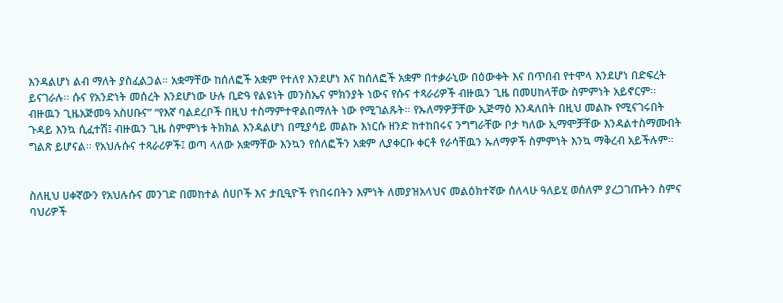እንዳልሆነ ልብ ማለት ያስፈልጋል። አቋማቸው ከሰለፎች አቋም የተለየ እንደሆነ እና ከሰለፎች አቋም በተቃራኒው በዕውቀት እና በጥበብ የተሞላ እንደሆነ በድፍረት ይናገራሉ፡፡ ሱና የአንድነት መሰረት እንደሆነው ሁሉ ቢድዓ የልዩነት መንስኤና ምክንያት ነውና የሱና ተጻራሪዎች ብዙዉን ጊዜ በመሀከላቸው ስምምነት አይኖርም። ብዙዉን ጊዜአጅመዓ አስሀቡና” “የእኛ ባልደረቦች በዚህ ተስማምተዋልበማለት ነው የሚገልጹት። የኡለማዎቻቸው ኢጅማዕ እንዳለበት በዚህ መልኩ የሚናገሩበት ጉዳይ እንኳ ሲፈተሽ፤ ብዙዉን ጊዜ ስምምነቱ ትክክል እንዳልሆነ በሚያሳይ መልኩ እነርሱ ዘንድ ከተከበሩና ንግግራቸው ቦታ ካለው ኢማሞቻቸው እንዳልተስማሙበት ግልጽ ይሆናል። የአህሉሱና ተጻራሪዎች፤ ወጣ ላለው አቋማቸው እንኳን የሰለፎችን አቋም ሊያቀርቡ ቀርቶ የራሳቸዉን ኡለማዎች ስምምነት እንኳ ማቅረብ አይችሉም።


ስለዚህ ሀቀኛውን የአህሉሱና መንገድ በመከተል ሰሀቦች እና ታቢዒዮች የነበሩበትን እምነት ለመያዝአላህና መልዕክተኛው ሰለላሁ ዓለይሂ ወሰለም ያረጋገጡትን ስምና ባህሪዎች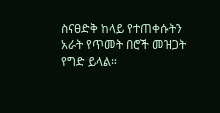ስናፀድቅ ከላይ የተጠቀሱትን አራት የጥመት በሮች መዝጋት የግድ ይላል።